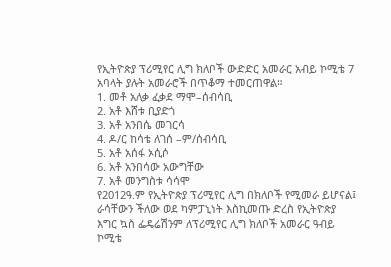የኢትዮጵያ ፕሪሚየር ሊግ ክለቦች ውድድር አመራር አብይ ኮሚቴ 7 አባላት ያሉት አመራሮች በጥቆማ ተመርጠዋል።
1. መቶ አለቃ ፈቃደ ማሞ–ሰብሳቢ
2. አቶ እሸቱ ቢያድጎ
3. አቶ አንበሴ መገርሳ
4. ዶ/ር ከሳቴ ለገሰ –ም/ሰብሳቢ
5. አቶ አሰፋ ኦሲሶ
6. አቶ አንበሳው አውግቸው
7. አቶ መንግስቱ ሳሳሞ
የ2012ዓ.ም የኢትዮጵያ ፕሪሚየር ሊግ በክለቦች የሚመራ ይሆናል፤ ራሳቸውን ችለው ወደ ካምፓኒነት እስኪመጡ ድረስ የኢትዮጵያ እግር ኳስ ፌዴሬሽንም ለፕሪሚየር ሊግ ክለቦች አመራር ዓብይ ኮሚቴ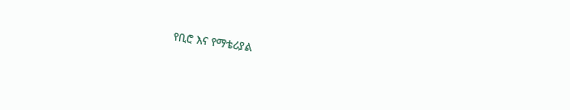የቢሮ እና የማቴሪያል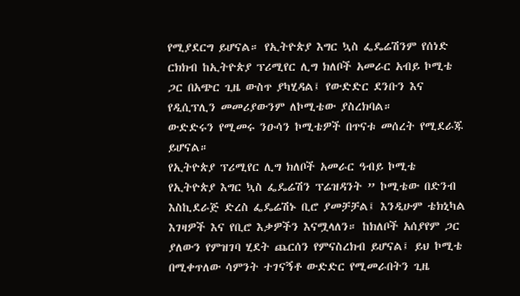የሚያደርግ ይሆናል። የኢትዮጵያ እግር ኳስ ፌዴሬሽንም የሰነድ ርክክብ ከኢትዮጵያ ፕሪሚየር ሊግ ክለቦች አመራር አብይ ኮሚቴ ጋር በአጭር ጊዜ ውስጥ ያካሂዳል፤ የውድድር ደንቡን እና የዲሲፕሊን መመሪያውንም ለኮሚቴው ያስረክባል።
ውድድሩን የሚመሩ ንዑሳን ኮሚቴዎች በጥናቱ መሰረት የሚደራጁ ይሆናል።
የኢትዮጵያ ፕሪሚየር ሊግ ክለቦች አመራር ዓብይ ኮሚቴ
የኢትዮጵያ እግር ኳስ ፌዴሬሽን ፕሬዝዳንት ” ኮሚቴው በድንብ እስኪደራጅ ድረስ ፌዴሬሽኑ ቢሮ ያመቻቻል፤ እንዲሁም ቴክኒካል እገዛዎች እና የቢሮ እቃዎችን እናሟላለን። ከክለቦች አሰያየም ጋር ያለውን የምዝገባ ሂደት ጨርሰን የምናስረክብ ይሆናል፤ ይህ ኮሚቴ በሚቀጥለው ሳምንት ተገናኝቶ ውድድር የሚመራበትን ጊዜ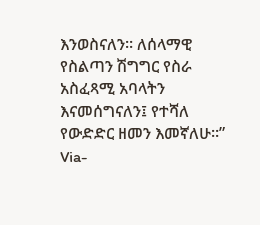እንወስናለን። ለሰላማዊ የስልጣን ሽግግር የስራ አስፈጻሚ አባላትን እናመሰግናለን፤ የተሻለ የውድድር ዘመን እመኛለሁ።”
Via-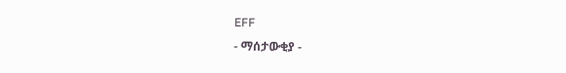EFF
- ማሰታውቂያ -